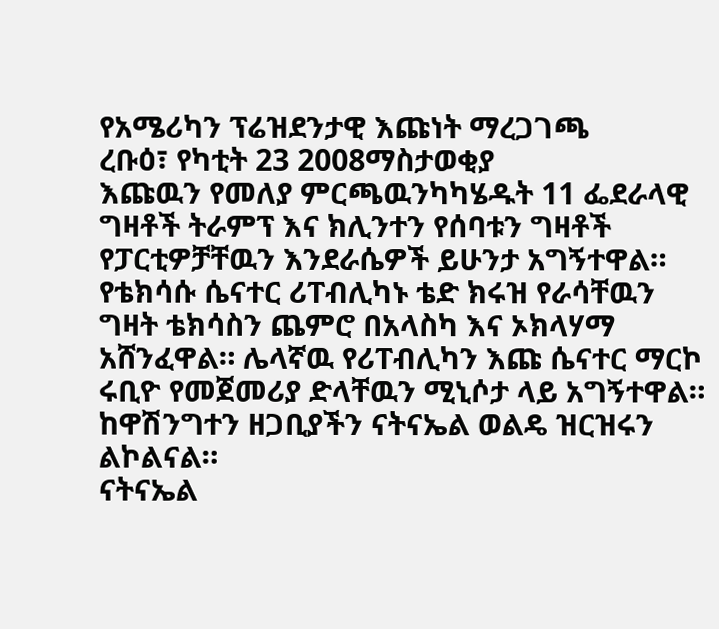የአሜሪካን ፕሬዝደንታዊ እጩነት ማረጋገጫ
ረቡዕ፣ የካቲት 23 2008ማስታወቂያ
እጩዉን የመለያ ምርጫዉንካካሄዱት 11 ፌደራላዊ ግዛቶች ትራምፕ እና ክሊንተን የሰባቱን ግዛቶች የፓርቲዎቻቸዉን እንደራሴዎች ይሁንታ አግኝተዋል። የቴክሳሱ ሴናተር ሪፐብሊካኑ ቴድ ክሩዝ የራሳቸዉን ግዛት ቴክሳስን ጨምሮ በአላስካ እና ኦክላሃማ አሸንፈዋል። ሌላኛዉ የሪፐብሊካን እጩ ሴናተር ማርኮ ሩቢዮ የመጀመሪያ ድላቸዉን ሚኒሶታ ላይ አግኝተዋል። ከዋሽንግተን ዘጋቢያችን ናትናኤል ወልዴ ዝርዝሩን ልኮልናል።
ናትናኤል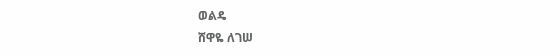ወልዴ
ሸዋዬ ለገሠ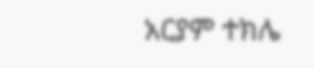አርያም ተክሌ